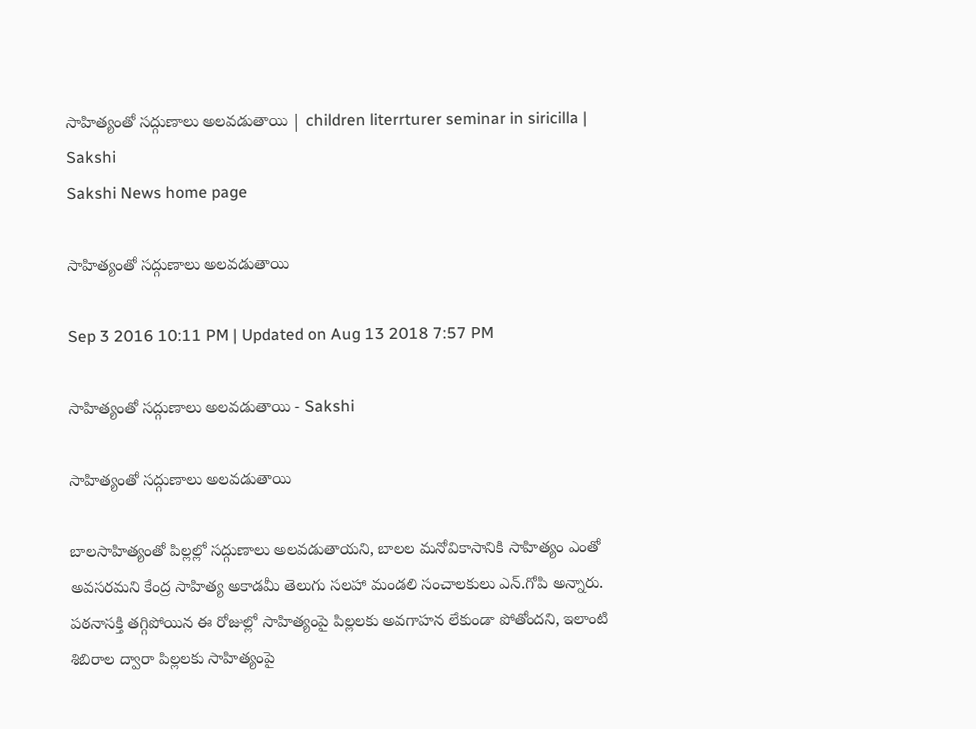సాహిత్యంతో సద్గుణాలు అలవడుతాయి | children literrturer seminar in siricilla | Sakshi
Sakshi News home page

సాహిత్యంతో సద్గుణాలు అలవడుతాయి

Sep 3 2016 10:11 PM | Updated on Aug 13 2018 7:57 PM

సాహిత్యంతో సద్గుణాలు అలవడుతాయి - Sakshi

సాహిత్యంతో సద్గుణాలు అలవడుతాయి

బాలసాహిత్యంతో పిల్లల్లో సద్గుణాలు అలవడుతాయని, బాలల మనోవికాసానికి సాహిత్యం ఎంతో అవసరమని కేంద్ర సాహిత్య అకాడమీ తెలుగు సలహా మండలి సంచాలకులు ఎన్‌.గోపి అన్నారు. పఠనాసక్తి తగ్గిపోయిన ఈ రోజుల్లో సాహిత్యంపై పిల్లలకు అవగాహన లేకుండా పోతోందని, ఇలాంటి శిబిరాల ద్వారా పిల్లలకు సాహిత్యంపై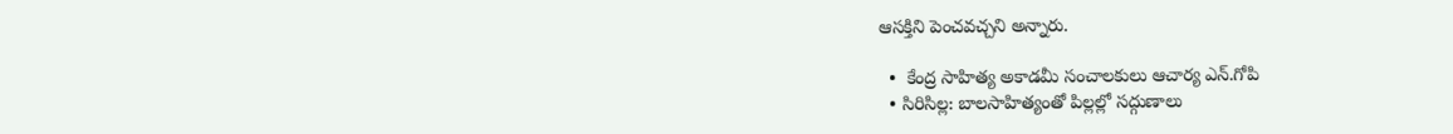ఆసక్తిని పెంచవచ్చని అన్నారు.

  •  కేంద్ర సాహిత్య అకాడమీ సంచాలకులు ఆచార్య ఎన్‌.గోపి
  • సిరిసిల్ల: బాలసాహిత్యంతో పిల్లల్లో సద్గుణాలు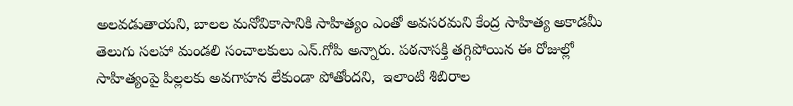అలవడుతాయని, బాలల మనోవికాసానికి సాహిత్యం ఎంతో అవసరమని కేంద్ర సాహిత్య అకాడమీ తెలుగు సలహా మండలి సంచాలకులు ఎన్‌.గోపి అన్నారు. పఠనాసక్తి తగ్గిపోయిన ఈ రోజుల్లో సాహిత్యంపై పిల్లలకు అవగాహన లేకుండా పోతోందని,  ఇలాంటి శిబిరాల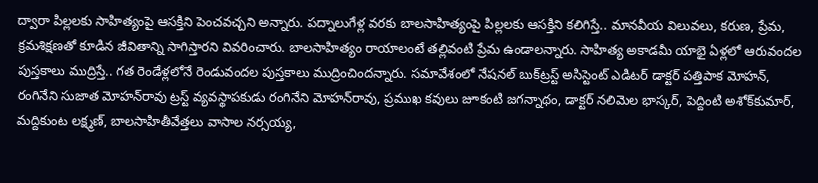ద్వారా పిల్లలకు సాహిత్యంపై ఆసక్తిని పెంచవచ్చని అన్నారు. పద్నాలుగేళ్ల వరకు బాలసాహిత్యంపై పిల్లలకు ఆసక్తిని కలిగిస్తే.. మానవీయ విలువలు, కరుణ, ప్రేమ, క్రమశిక్షణతో కూడిన జీవితాన్ని సాగిస్తారని వివరించారు. బాలసాహిత్యం రాయాలంటే తల్లివంటి ప్రేమ ఉండాలన్నారు. సాహిత్య అకాడమీ యాభై ఏళ్లలో ఆరువందల పుస్తకాలు ముద్రిస్తే.. గత రెండేళ్లలోనే రెండువందల పుస్తకాలు ముద్రించిందన్నారు. సమావేశంలో నేషనల్‌ బుక్‌ట్రస్ట్‌ అసిస్టెంట్‌ ఎడిటర్‌ డాక్టర్‌ పత్తిపాక మోహన్, రంగినేని సుజాత మోహన్‌రావు ట్రస్ట్‌ వ్యవస్థాపకుడు రంగినేని మోహన్‌రావు, ప్రముఖ కవులు జూకంటి జగన్నాథం, డాక్టర్‌ నలిమెల భాస్కర్, పెద్దింటి అశోక్‌కుమార్, మద్దికుంట లక్ష్మణ్, బాలసాహితీవేత్తలు వాసాల నర్సయ్య,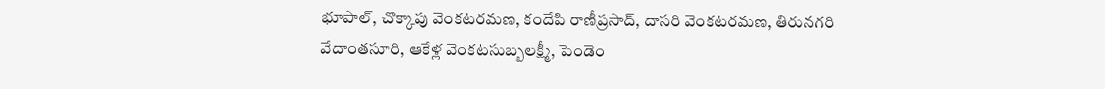భూపాల్, చొక్కాపు వెంకటరమణ, కందేపి రాణీప్రసాద్, దాసరి వెంకటరమణ, తిరునగరి వేదాంతసూరి, ఆకేళ్ల వెంకటసుబ్బలక్ష్మీ, పెండెం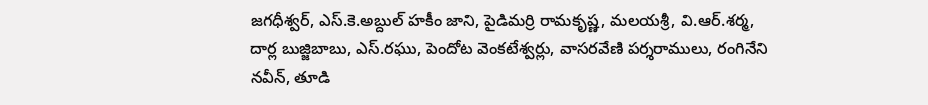జగధీశ్వర్, ఎస్‌.కె.అబ్దుల్‌ హకీం జాని, పైడిమర్రి రామకృష్ణ, మలయశ్రీ, వి.ఆర్‌.శర్మ, దార్ల బుజ్జిబాబు, ఎస్‌.రఘు, పెందోట వెంకటేశ్వర్లు, వాసరవేణి పర్శరాములు, రంగినేని నవీన్, తూడి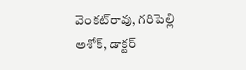వెంకట్‌రావు, గరిపెల్లి అశోక్, డాక్టర్‌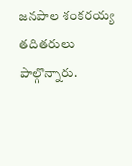జనపాల శంకరయ్య తదితరులు పాల్గొన్నారు.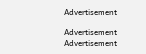Advertisement

Advertisement
Advertisement